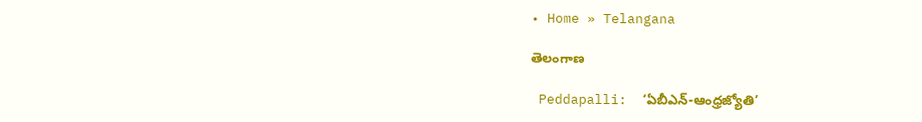• Home » Telangana

తెలంగాణ

 Peddapalli:  ‘ఏబీఎన్‌-ఆంధ్రజ్యోతి’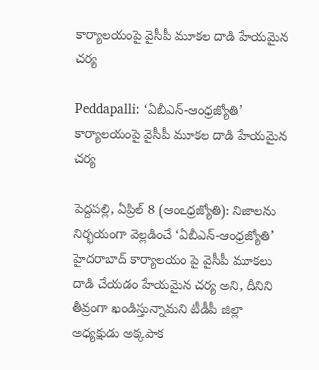కార్యాలయంపై వైసీపీ మూకల దాడి హేయమైన చర్య

Peddapalli: ‘ఏబీఎన్‌-ఆంధ్రజ్యోతి’ కార్యాలయంపై వైసీపీ మూకల దాడి హేయమైన చర్య

పెద్దపల్లి, ఏప్రిల్‌ 8 (ఆంఽధ్రజ్యోతి): నిజాలను నిర్భయంగా వెల్లడించే ‘ఏబీఎన్‌-ఆంధ్రజ్యోతి’ హైదరాబాద్‌ కార్యాలయం పై వైసీపీ మూకలు దాడి చేయడం హేయమైన చర్య అని, దీనిని తీవ్రంగా ఖండిస్తున్నామని టీడీపీ జిల్లా అధ్యక్షుడు అక్కపాక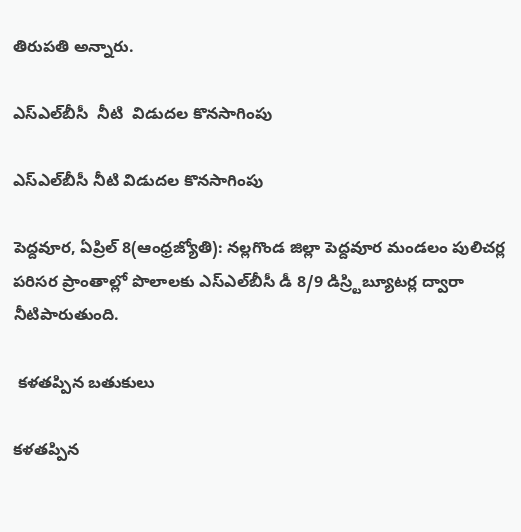తిరుపతి అన్నారు.

ఎస్‌ఎల్‌బీసీ  నీటి  విడుదల కొనసాగింపు

ఎస్‌ఎల్‌బీసీ నీటి విడుదల కొనసాగింపు

పెద్దవూర, ఏప్రిల్‌ 8(ఆంధ్రజ్యోతి): నల్లగొండ జిల్లా పెద్దవూర మండలం పులిచర్ల పరిసర ప్రాంతాల్లో పొలాలకు ఎస్‌ఎల్‌బీసీ డీ 8/9 డిస్ర్టిబ్యూటర్ల ద్వారా నీటిపారుతుంది.

 కళతప్పిన బతుకులు

కళతప్పిన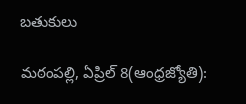బతుకులు

మఠంపల్లి, ఏప్రిల్‌ 8(ఆంధ్రజ్యోతి):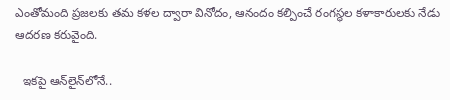ఎంతోమంది ప్రజలకు తమ కళల ద్వారా వినోదం, ఆనందం కల్పించే రంగస్థల కళాకారులకు నేడు ఆదరణ కరువైంది.

  ఇకపై ఆన్‌లైన్‌లోనే..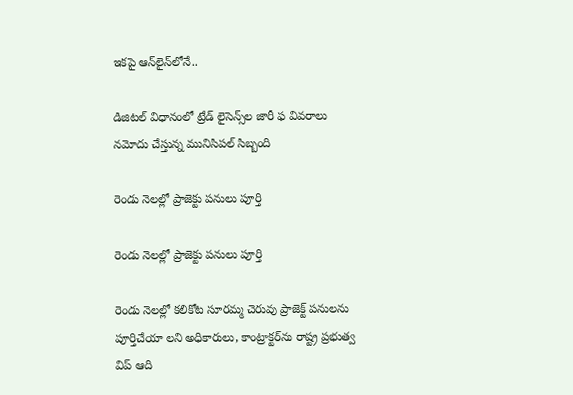ఇకపై ఆన్‌లైన్‌లోనే..

డిజిటల్‌ విధానంలో ట్రేడ్‌ లైసెన్స్‌ల జారీ ఫ వివరాలు నమోదు చేస్తున్న మునిసిపల్‌ సిబ్బంది

రెండు నెలల్లో ప్రాజెక్టు పనులు పూర్తి

రెండు నెలల్లో ప్రాజెక్టు పనులు పూర్తి

రెండు నెలల్లో కలికోట సూరమ్మ చెరువు ప్రాజెక్ట్‌ పనులను పూర్తిచేయా లని అధికారులు, కాంట్రాక్టర్‌ను రాష్ట్ర ప్రభుత్వ విప్‌ ఆది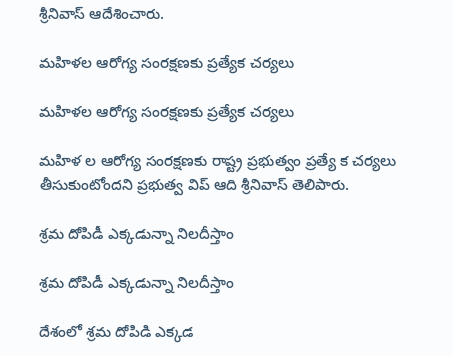శ్రీనివాస్‌ ఆదేశించారు.

మహిళల ఆరోగ్య సంరక్షణకు ప్రత్యేక చర్యలు

మహిళల ఆరోగ్య సంరక్షణకు ప్రత్యేక చర్యలు

మహిళ ల ఆరోగ్య సంరక్షణకు రాష్ట్ర ప్రభుత్వం ప్రత్యే క చర్యలు తీసుకుంటోందని ప్రభుత్వ విప్‌ ఆది శ్రీనివాస్‌ తెలిపారు.

శ్రమ దోపిడీ ఎక్కడున్నా నిలదీస్తాం

శ్రమ దోపిడీ ఎక్కడున్నా నిలదీస్తాం

దేశంలో శ్రమ దోపిడి ఎక్కడ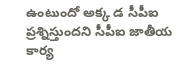ఉంటుందో అక్క డ సీపీఐ ప్రశ్నిస్తుందని సీపీఐ జాతీయ కార్య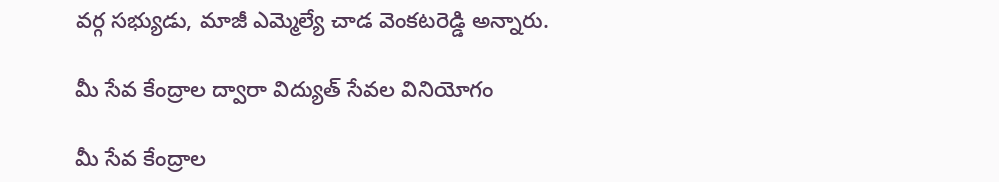వర్గ సభ్యుడు, మాజీ ఎమ్మెల్యే చాడ వెంకటరెడ్డి అన్నారు.

మీ సేవ కేంద్రాల ద్వారా విద్యుత్‌ సేవల వినియోగం

మీ సేవ కేంద్రాల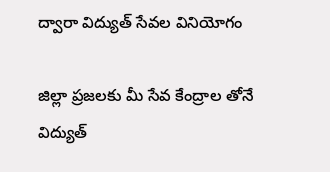ద్వారా విద్యుత్‌ సేవల వినియోగం

జిల్లా ప్రజలకు మీ సేవ కేంద్రాల తోనే విద్యుత్‌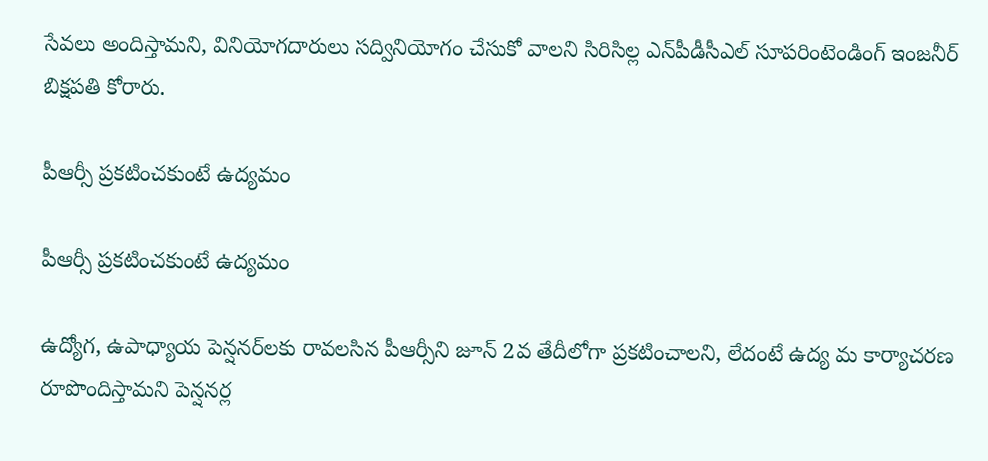సేవలు అందిస్తామని, వినియోగదారులు సద్వినియోగం చేసుకో వాలని సిరిసిల్ల ఎన్‌పీడీసీఎల్‌ సూపరింటెండింగ్‌ ఇంజనీర్‌ బిక్షపతి కోరారు.

పీఆర్సీ ప్రకటించకుంటే ఉద్యమం

పీఆర్సీ ప్రకటించకుంటే ఉద్యమం

ఉద్యోగ, ఉపాధ్యాయ పెన్షనర్‌లకు రావలసిన పీఆర్సీని జూన్‌ 2వ తేదీలోగా ప్రకటించాలని, లేదంటే ఉద్య మ కార్యాచరణ రూపొందిస్తామని పెన్షనర్ల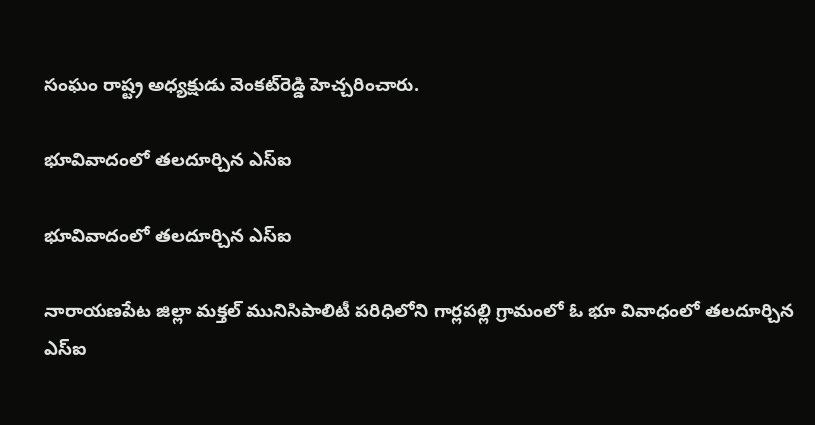సంఘం రాష్ట్ర అధ్యక్షుడు వెంకట్‌రెడ్డి హెచ్చరించారు.

భూవివాదంలో తలదూర్చిన ఎస్‌ఐ

భూవివాదంలో తలదూర్చిన ఎస్‌ఐ

నారాయణపేట జిల్లా మక్తల్‌ మునిసిపాలిటీ పరిధిలోని గార్లపల్లి గ్రామంలో ఓ భూ వివాధంలో తలదూర్చిన ఎస్‌ఐ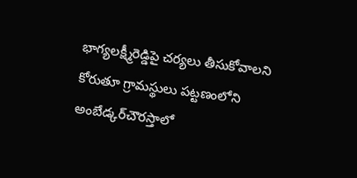భాగ్యలక్ష్మీరెడ్డిపై చర్యలు తీసుకోవాలని కోరుతూ గ్రామస్థులు పట్టణంలోని అంబేడ్కర్‌చౌరస్తాలో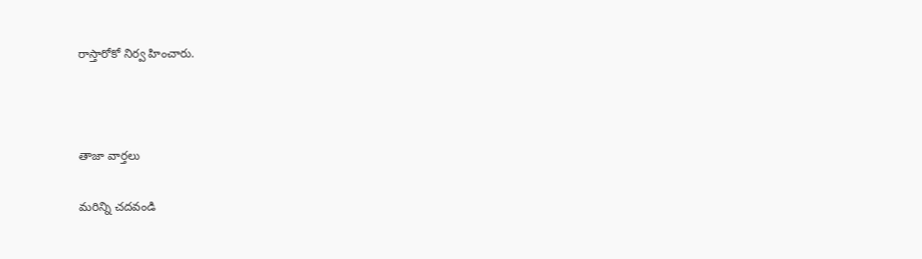రాస్తారోకో నిర్వ హించారు.



తాజా వార్తలు

మరిన్ని చదవండి